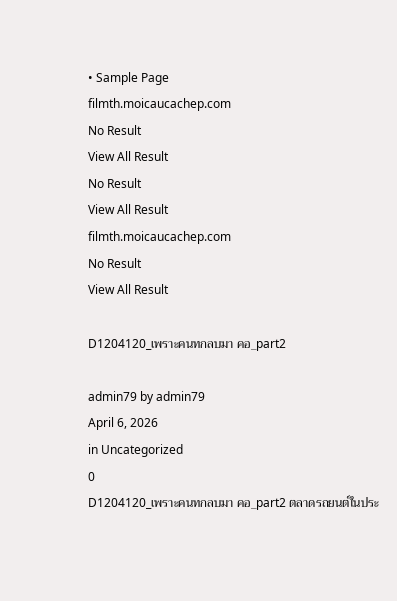• Sample Page
filmth.moicaucachep.com
No Result
View All Result
No Result
View All Result
filmth.moicaucachep.com
No Result
View All Result

D1204120_เพราะคนทกลบมา คอ_part2

admin79 by admin79
April 6, 2026
in Uncategorized
0
D1204120_เพราะคนทกลบมา คอ_part2 ตลาดรถยนต์ในประ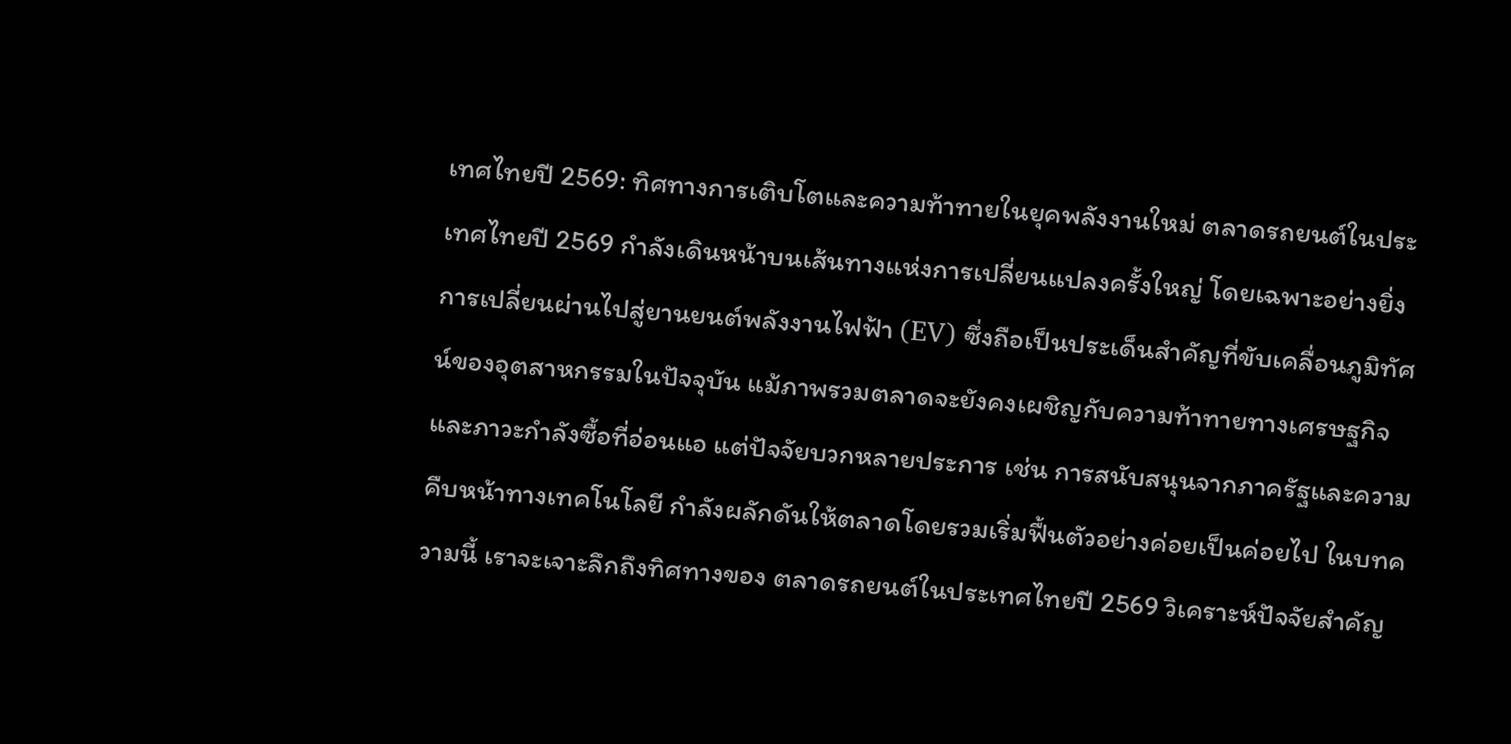เทศไทยปี 2569: ทิศทางการเติบโตและความท้าทายในยุคพลังงานใหม่ ตลาดรถยนต์ในประเทศไทยปี 2569 กำลังเดินหน้าบนเส้นทางแห่งการเปลี่ยนแปลงครั้งใหญ่ โดยเฉพาะอย่างยิ่งการเปลี่ยนผ่านไปสู่ยานยนต์พลังงานไฟฟ้า (EV) ซึ่งถือเป็นประเด็นสำคัญที่ขับเคลื่อนภูมิทัศน์ของอุตสาหกรรมในปัจจุบัน แม้ภาพรวมตลาดจะยังคงเผชิญกับความท้าทายทางเศรษฐกิจและภาวะกำลังซื้อที่อ่อนแอ แต่ปัจจัยบวกหลายประการ เช่น การสนับสนุนจากภาครัฐและความคืบหน้าทางเทคโนโลยี กำลังผลักดันให้ตลาดโดยรวมเริ่มฟื้นตัวอย่างค่อยเป็นค่อยไป ในบทความนี้ เราจะเจาะลึกถึงทิศทางของ ตลาดรถยนต์ในประเทศไทยปี 2569 วิเคราะห์ปัจจัยสำคัญ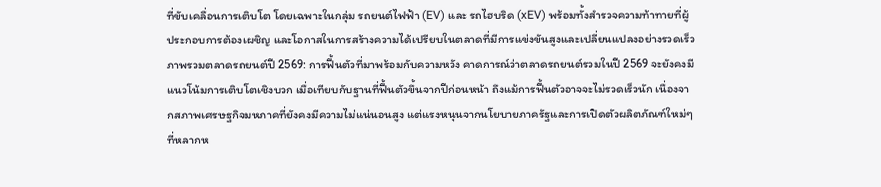ที่ขับเคลื่อนการเติบโต โดยเฉพาะในกลุ่ม รถยนต์ไฟฟ้า (EV) และ รถไฮบริด (xEV) พร้อมทั้งสำรวจความท้าทายที่ผู้ประกอบการต้องเผชิญ และโอกาสในการสร้างความได้เปรียบในตลาดที่มีการแข่งขันสูงและเปลี่ยนแปลงอย่างรวดเร็ว
ภาพรวมตลาดรถยนต์ปี 2569: การฟื้นตัวที่มาพร้อมกับความหวัง คาดการณ์ว่าตลาดรถยนต์รวมในปี 2569 จะยังคงมีแนวโน้มการเติบโตเชิงบวก เมื่อเทียบกับฐานที่ฟื้นตัวขึ้นจากปีก่อนหน้า ถึงแม้การฟื้นตัวอาจจะไม่รวดเร็วนัก เนื่องจากสภาพเศรษฐกิจมหภาคที่ยังคงมีความไม่แน่นอนสูง แต่แรงหนุนจากนโยบายภาครัฐและการเปิดตัวผลิตภัณฑ์ใหม่ๆ ที่หลากห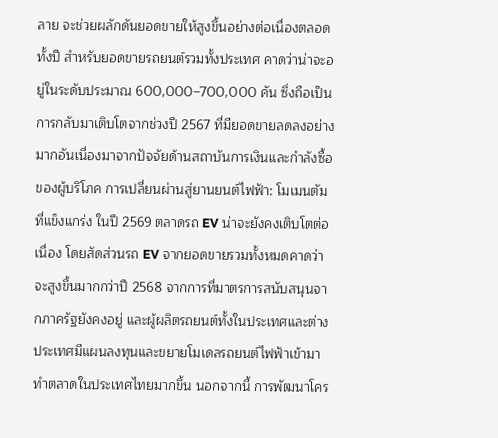ลาย จะช่วยผลักดันยอดขายให้สูงขึ้นอย่างต่อเนื่องตลอดทั้งปี สำหรับยอดขายรถยนต์รวมทั้งประเทศ คาดว่าน่าจะอยู่ในระดับประมาณ 600,000–700,000 คัน ซึ่งถือเป็นการกลับมาเติบโตจากช่วงปี 2567 ที่มียอดขายลดลงอย่างมากอันเนื่องมาจากปัจจัยด้านสถาบันการเงินและกำลังซื้อของผู้บริโภค การเปลี่ยนผ่านสู่ยานยนต์ไฟฟ้า: โมเมนตัมที่แข็งแกร่ง ในปี 2569 ตลาดรถ EV น่าจะยังคงเติบโตต่อเนื่อง โดยสัดส่วนรถ EV จากยอดขายรวมทั้งหมดคาดว่าจะสูงขึ้นมากกว่าปี 2568 จากการที่มาตรการสนับสนุนจากภาครัฐยังคงอยู่ และผู้ผลิตรถยนต์ทั้งในประเทศและต่างประเทศมีแผนลงทุนและขยายโมเดลรถยนต์ไฟฟ้าเข้ามาทำตลาดในประเทศไทยมากขึ้น นอกจากนี้ การพัฒนาโคร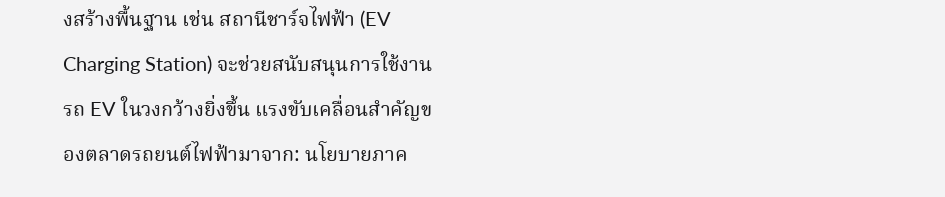งสร้างพื้นฐาน เช่น สถานีชาร์จไฟฟ้า (EV Charging Station) จะช่วยสนับสนุนการใช้งานรถ EV ในวงกว้างยิ่งขึ้น แรงขับเคลื่อนสำคัญของตลาดรถยนต์ไฟฟ้ามาจาก: นโยบายภาค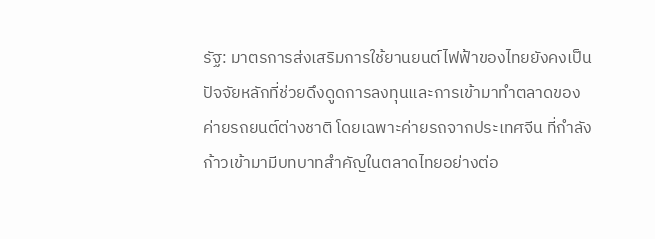รัฐ: มาตรการส่งเสริมการใช้ยานยนต์ไฟฟ้าของไทยยังคงเป็นปัจจัยหลักที่ช่วยดึงดูดการลงทุนและการเข้ามาทำตลาดของค่ายรถยนต์ต่างชาติ โดยเฉพาะค่ายรถจากประเทศจีน ที่กำลังก้าวเข้ามามีบทบาทสำคัญในตลาดไทยอย่างต่อ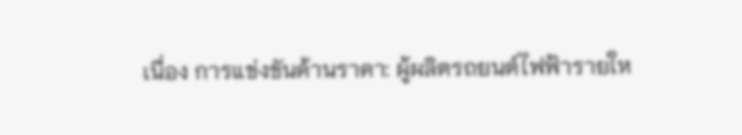เนื่อง การแข่งขันด้านราคา: ผู้ผลิตรถยนต์ไฟฟ้ารายให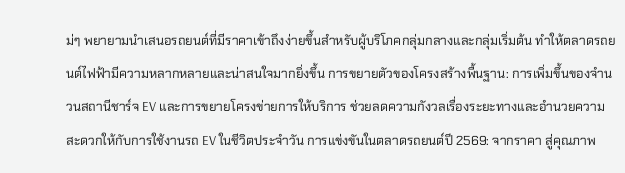ม่ๆ พยายามนำเสนอรถยนต์ที่มีราคาเข้าถึงง่ายขึ้นสำหรับผู้บริโภคกลุ่มกลางและกลุ่มเริ่มต้น ทำให้ตลาดรถยนต์ไฟฟ้ามีความหลากหลายและน่าสนใจมากยิ่งขึ้น การขยายตัวของโครงสร้างพื้นฐาน: การเพิ่มขึ้นของจำนวนสถานีชาร์จ EV และการขยายโครงข่ายการให้บริการ ช่วยลดความกังวลเรื่องระยะทางและอำนวยความสะดวกให้กับการใช้งานรถ EV ในชีวิตประจำวัน การแข่งขันในตลาดรถยนต์ปี 2569: จากราคา สู่คุณภาพ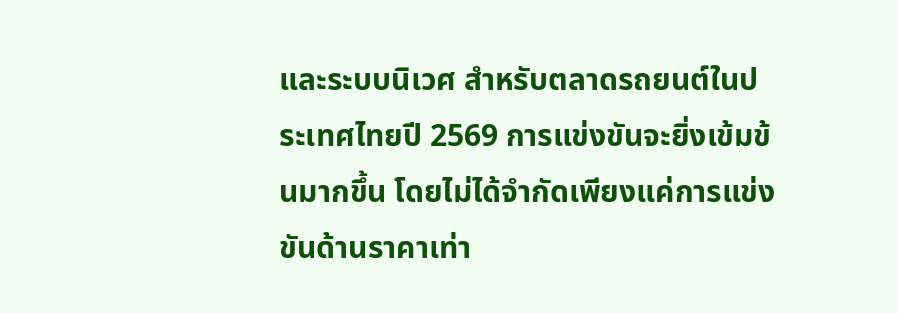และระบบนิเวศ สำหรับตลาดรถยนต์ในประเทศไทยปี 2569 การแข่งขันจะยิ่งเข้มข้นมากขึ้น โดยไม่ได้จำกัดเพียงแค่การแข่งขันด้านราคาเท่า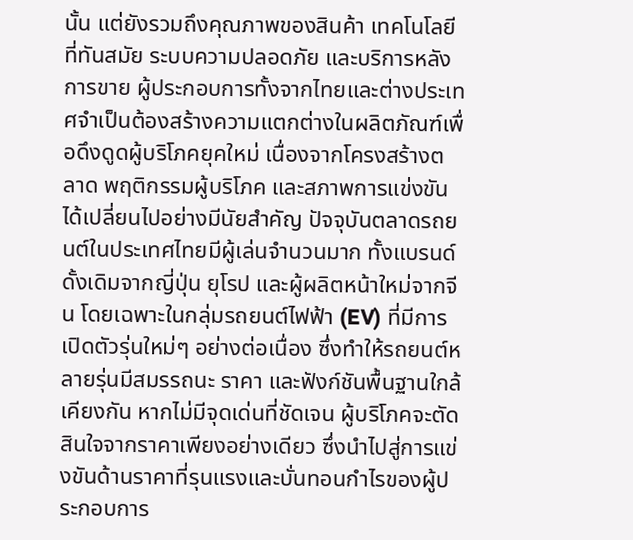นั้น แต่ยังรวมถึงคุณภาพของสินค้า เทคโนโลยีที่ทันสมัย ระบบความปลอดภัย และบริการหลังการขาย ผู้ประกอบการทั้งจากไทยและต่างประเทศจำเป็นต้องสร้างความแตกต่างในผลิตภัณฑ์เพื่อดึงดูดผู้บริโภคยุคใหม่ เนื่องจากโครงสร้างตลาด พฤติกรรมผู้บริโภค และสภาพการแข่งขันได้เปลี่ยนไปอย่างมีนัยสำคัญ ปัจจุบันตลาดรถยนต์ในประเทศไทยมีผู้เล่นจำนวนมาก ทั้งแบรนด์ดั้งเดิมจากญี่ปุ่น ยุโรป และผู้ผลิตหน้าใหม่จากจีน โดยเฉพาะในกลุ่มรถยนต์ไฟฟ้า (EV) ที่มีการเปิดตัวรุ่นใหม่ๆ อย่างต่อเนื่อง ซึ่งทำให้รถยนต์หลายรุ่นมีสมรรถนะ ราคา และฟังก์ชันพื้นฐานใกล้เคียงกัน หากไม่มีจุดเด่นที่ชัดเจน ผู้บริโภคจะตัดสินใจจากราคาเพียงอย่างเดียว ซึ่งนำไปสู่การแข่งขันด้านราคาที่รุนแรงและบั่นทอนกำไรของผู้ประกอบการ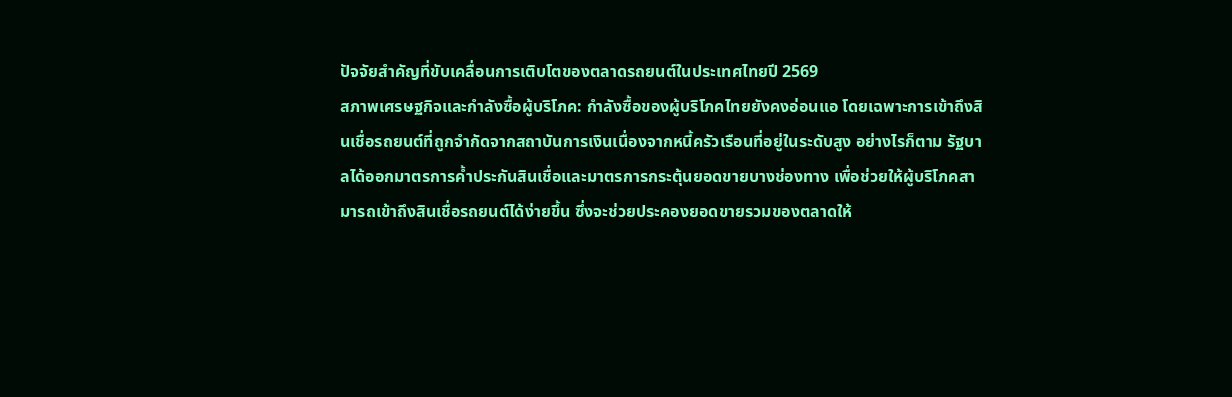ปัจจัยสำคัญที่ขับเคลื่อนการเติบโตของตลาดรถยนต์ในประเทศไทยปี 2569
สภาพเศรษฐกิจและกำลังซื้อผู้บริโภค: กำลังซื้อของผู้บริโภคไทยยังคงอ่อนแอ โดยเฉพาะการเข้าถึงสินเชื่อรถยนต์ที่ถูกจำกัดจากสถาบันการเงินเนื่องจากหนี้ครัวเรือนที่อยู่ในระดับสูง อย่างไรก็ตาม รัฐบาลได้ออกมาตรการค้ำประกันสินเชื่อและมาตรการกระตุ้นยอดขายบางช่องทาง เพื่อช่วยให้ผู้บริโภคสามารถเข้าถึงสินเชื่อรถยนต์ได้ง่ายขึ้น ซึ่งจะช่วยประคองยอดขายรวมของตลาดให้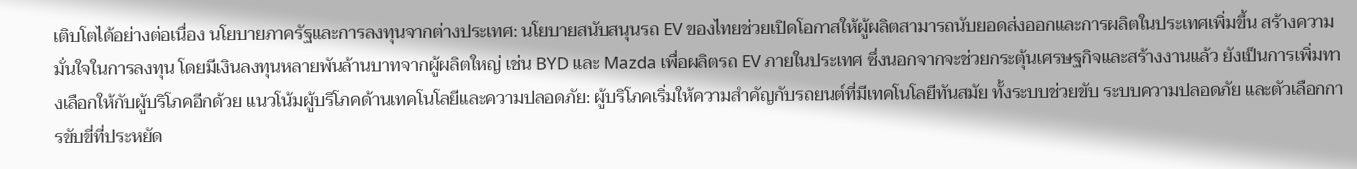เติบโตได้อย่างต่อเนื่อง นโยบายภาครัฐและการลงทุนจากต่างประเทศ: นโยบายสนับสนุนรถ EV ของไทยช่วยเปิดโอกาสให้ผู้ผลิตสามารถนับยอดส่งออกและการผลิตในประเทศเพิ่มขึ้น สร้างความมั่นใจในการลงทุน โดยมีเงินลงทุนหลายพันล้านบาทจากผู้ผลิตใหญ่ เช่น BYD และ Mazda เพื่อผลิตรถ EV ภายในประเทศ ซึ่งนอกจากจะช่วยกระตุ้นเศรษฐกิจและสร้างงานแล้ว ยังเป็นการเพิ่มทางเลือกให้กับผู้บริโภคอีกด้วย แนวโน้มผู้บริโภคด้านเทคโนโลยีและความปลอดภัย: ผู้บริโภคเริ่มให้ความสำคัญกับรถยนต์ที่มีเทคโนโลยีทันสมัย ทั้งระบบช่วยขับ ระบบความปลอดภัย และตัวเลือกการขับขี่ที่ประหยัด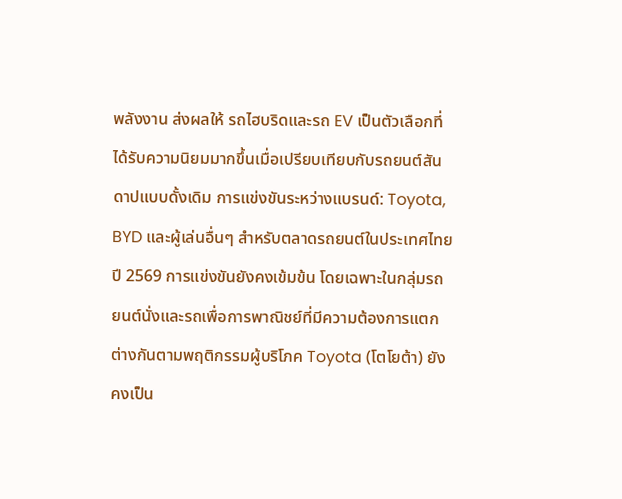พลังงาน ส่งผลให้ รถไฮบริดและรถ EV เป็นตัวเลือกที่ได้รับความนิยมมากขึ้นเมื่อเปรียบเทียบกับรถยนต์สันดาปแบบดั้งเดิม การแข่งขันระหว่างแบรนด์: Toyota, BYD และผู้เล่นอื่นๆ สำหรับตลาดรถยนต์ในประเทศไทยปี 2569 การแข่งขันยังคงเข้มข้น โดยเฉพาะในกลุ่มรถยนต์นั่งและรถเพื่อการพาณิชย์ที่มีความต้องการแตกต่างกันตามพฤติกรรมผู้บริโภค Toyota (โตโยต้า) ยังคงเป็น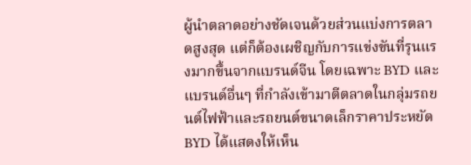ผู้นำตลาดอย่างชัดเจนด้วยส่วนแบ่งการตลาดสูงสุด แต่ก็ต้องเผชิญกับการแข่งขันที่รุนแรงมากขึ้นจากแบรนด์จีน โดยเฉพาะ BYD และแบรนด์อื่นๆ ที่กำลังเข้ามาตีตลาดในกลุ่มรถยนต์ไฟฟ้าและรถยนต์ขนาดเล็กราคาประหยัด BYD ได้แสดงให้เห็น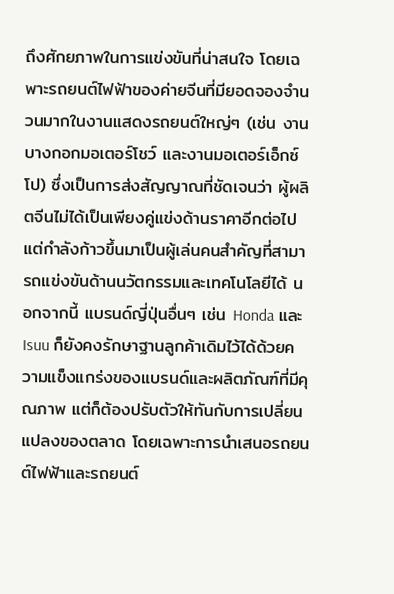ถึงศักยภาพในการแข่งขันที่น่าสนใจ โดยเฉพาะรถยนต์ไฟฟ้าของค่ายจีนที่มียอดจองจำนวนมากในงานแสดงรถยนต์ใหญ่ๆ (เช่น งานบางกอกมอเตอร์โชว์ และงานมอเตอร์เอ็กซ์โป) ซึ่งเป็นการส่งสัญญาณที่ชัดเจนว่า ผู้ผลิตจีนไม่ได้เป็นเพียงคู่แข่งด้านราคาอีกต่อไป แต่กำลังก้าวขึ้นมาเป็นผู้เล่นคนสำคัญที่สามารถแข่งขันด้านนวัตกรรมและเทคโนโลยีได้ นอกจากนี้ แบรนด์ญี่ปุ่นอื่นๆ เช่น Honda และ Isuu ก็ยังคงรักษาฐานลูกค้าเดิมไว้ได้ด้วยความแข็งแกร่งของแบรนด์และผลิตภัณฑ์ที่มีคุณภาพ แต่ก็ต้องปรับตัวให้ทันกับการเปลี่ยนแปลงของตลาด โดยเฉพาะการนำเสนอรถยนต์ไฟฟ้าและรถยนต์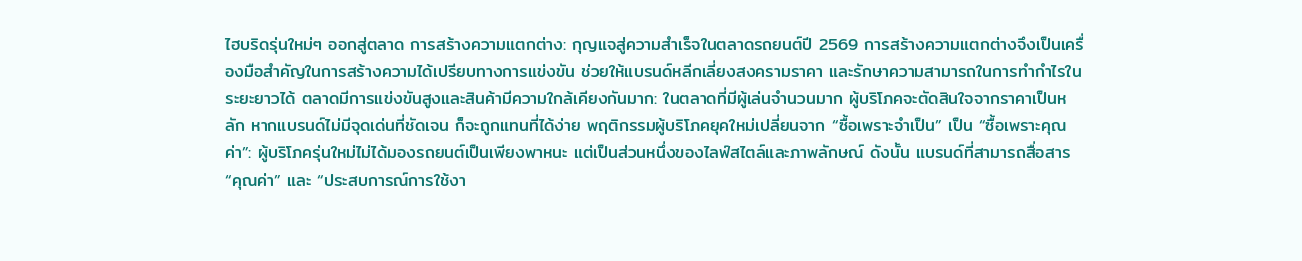ไฮบริดรุ่นใหม่ๆ ออกสู่ตลาด การสร้างความแตกต่าง: กุญแจสู่ความสำเร็จในตลาดรถยนต์ปี 2569 การสร้างความแตกต่างจึงเป็นเครื่องมือสำคัญในการสร้างความได้เปรียบทางการแข่งขัน ช่วยให้แบรนด์หลีกเลี่ยงสงครามราคา และรักษาความสามารถในการทำกำไรในระยะยาวได้ ตลาดมีการแข่งขันสูงและสินค้ามีความใกล้เคียงกันมาก: ในตลาดที่มีผู้เล่นจำนวนมาก ผู้บริโภคจะตัดสินใจจากราคาเป็นหลัก หากแบรนด์ไม่มีจุดเด่นที่ชัดเจน ก็จะถูกแทนที่ได้ง่าย พฤติกรรมผู้บริโภคยุคใหม่เปลี่ยนจาก “ซื้อเพราะจำเป็น” เป็น “ซื้อเพราะคุณค่า”: ผู้บริโภครุ่นใหม่ไม่ได้มองรถยนต์เป็นเพียงพาหนะ แต่เป็นส่วนหนึ่งของไลฟ์สไตล์และภาพลักษณ์ ดังนั้น แบรนด์ที่สามารถสื่อสาร “คุณค่า” และ “ประสบการณ์การใช้งา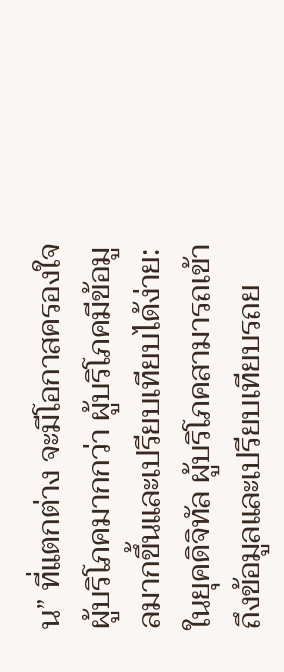น” ที่แตกต่าง จะมีโอกาสครองใจผู้บริโภคมากกว่า ผู้บริโภคมีข้อมูลมากขึ้นและเปรียบเทียบได้ง่าย: ในยุคดิจิทัล ผู้บริโภคสามารถเข้าถึงข้อมูลและเปรียบเทียบรถย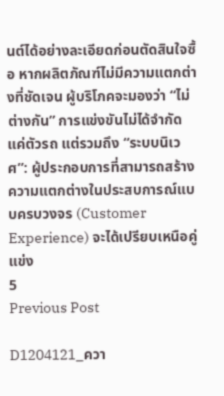นต์ได้อย่างละเอียดก่อนตัดสินใจซื้อ หากผลิตภัณฑ์ไม่มีความแตกต่างที่ชัดเจน ผู้บริโภคจะมองว่า “ไม่ต่างกัน” การแข่งขันไม่ได้จำกัดแค่ตัวรถ แต่รวมถึง “ระบบนิเวศ”: ผู้ประกอบการที่สามารถสร้างความแตกต่างในประสบการณ์แบบครบวงจร (Customer Experience) จะได้เปรียบเหนือคู่แข่ง
5
Previous Post

D1204121_ควา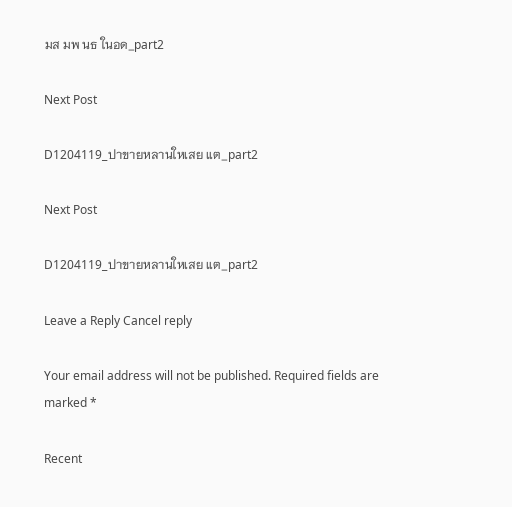มส มพ นธ ในอด_part2

Next Post

D1204119_ปาขายหลานใหเสย แต_part2

Next Post

D1204119_ปาขายหลานใหเสย แต_part2

Leave a Reply Cancel reply

Your email address will not be published. Required fields are marked *

Recent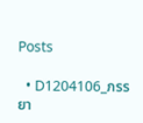Posts

  • D1204106_ภรรยา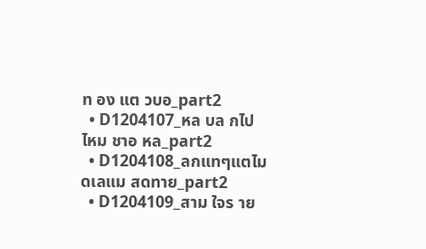ท อง แต วบอ_part2
  • D1204107_หล บล กไปไหม ชาอ หล_part2
  • D1204108_ลกแทๆแตไมดเลแม สดทาย_part2
  • D1204109_สาม ใจร าย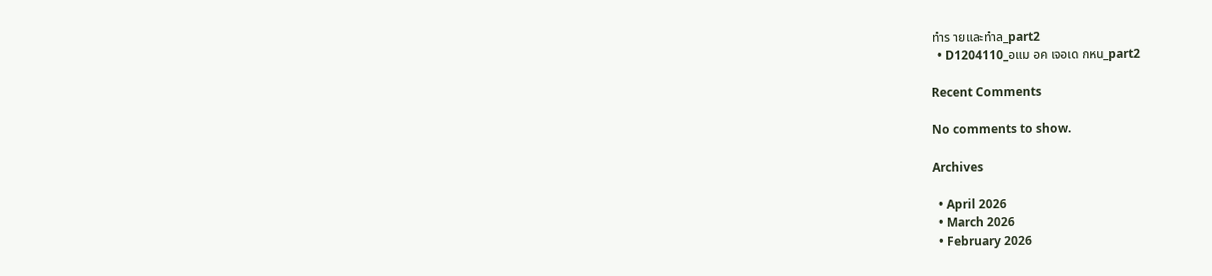ทำร ายและทำล_part2
  • D1204110_อแม อค เจอเด กหน_part2

Recent Comments

No comments to show.

Archives

  • April 2026
  • March 2026
  • February 2026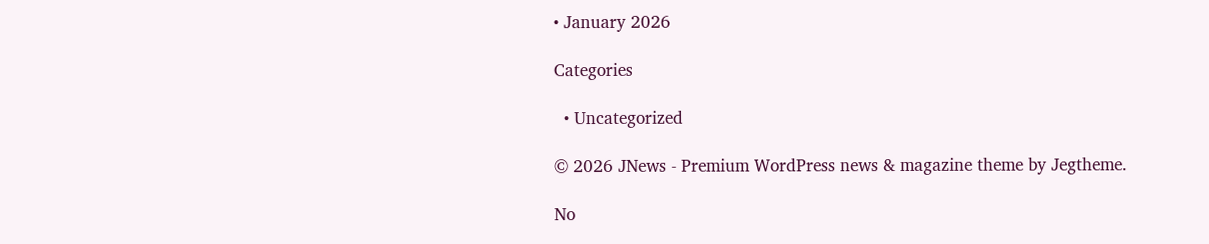• January 2026

Categories

  • Uncategorized

© 2026 JNews - Premium WordPress news & magazine theme by Jegtheme.

No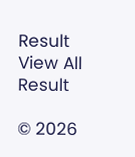Result
View All Result

© 2026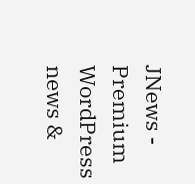JNews - Premium WordPress news &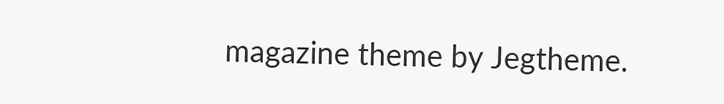magazine theme by Jegtheme.